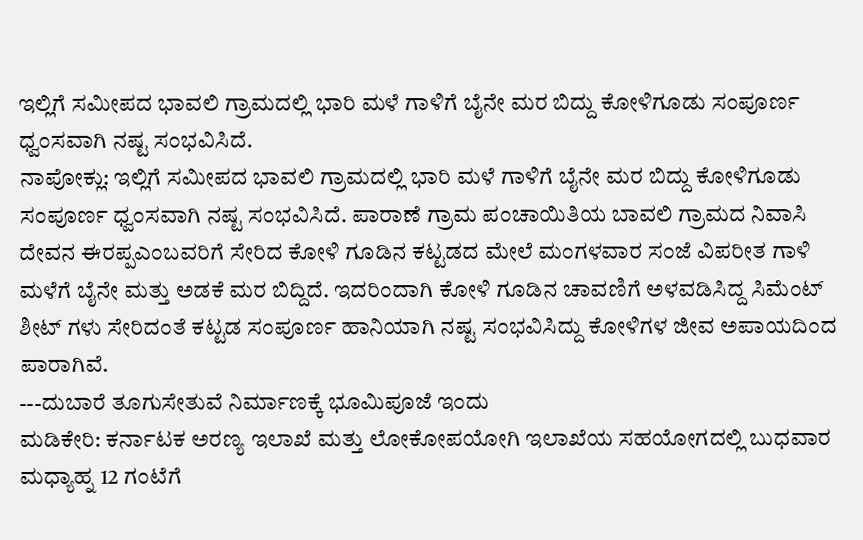ಇಲ್ಲಿಗೆ ಸಮೀಪದ ಭಾವಲಿ ಗ್ರಾಮದಲ್ಲಿ ಭಾರಿ ಮಳೆ ಗಾಳಿಗೆ ಬೈನೇ ಮರ ಬಿದ್ದು ಕೋಳಿಗೂಡು ಸಂಪೂರ್ಣ ಧ್ವಂಸವಾಗಿ ನಷ್ಟ ಸಂಭವಿಸಿದೆ.
ನಾಪೋಕ್ಲು: ಇಲ್ಲಿಗೆ ಸಮೀಪದ ಭಾವಲಿ ಗ್ರಾಮದಲ್ಲಿ ಭಾರಿ ಮಳೆ ಗಾಳಿಗೆ ಬೈನೇ ಮರ ಬಿದ್ದು ಕೋಳಿಗೂಡು ಸಂಪೂರ್ಣ ಧ್ವಂಸವಾಗಿ ನಷ್ಟ ಸಂಭವಿಸಿದೆ. ಪಾರಾಣೆ ಗ್ರಾಮ ಪಂಚಾಯಿತಿಯ ಬಾವಲಿ ಗ್ರಾಮದ ನಿವಾಸಿ ದೇವನ ಈರಪ್ಪಎಂಬವರಿಗೆ ಸೇರಿದ ಕೋಳಿ ಗೂಡಿನ ಕಟ್ಟಡದ ಮೇಲೆ ಮಂಗಳವಾರ ಸಂಜೆ ವಿಪರೀತ ಗಾಳಿ ಮಳೆಗೆ ಬೈನೇ ಮತ್ತು ಅಡಕೆ ಮರ ಬಿದ್ದಿದೆ. ಇದರಿಂದಾಗಿ ಕೋಳಿ ಗೂಡಿನ ಚಾವಣಿಗೆ ಅಳವಡಿಸಿದ್ದ ಸಿಮೆಂಟ್ ಶೀಟ್ ಗಳು ಸೇರಿದಂತೆ ಕಟ್ಟಡ ಸಂಪೂರ್ಣ ಹಾನಿಯಾಗಿ ನಷ್ಟ ಸಂಭವಿಸಿದ್ದು ಕೋಳಿಗಳ ಜೀವ ಅಪಾಯದಿಂದ ಪಾರಾಗಿವೆ.
---ದುಬಾರೆ ತೂಗುಸೇತುವೆ ನಿರ್ಮಾಣಕ್ಕೆ ಭೂಮಿಪೂಜೆ ಇಂದು
ಮಡಿಕೇರಿ: ಕರ್ನಾಟಕ ಅರಣ್ಯ ಇಲಾಖೆ ಮತ್ತು ಲೋಕೋಪಯೋಗಿ ಇಲಾಖೆಯ ಸಹಯೋಗದಲ್ಲಿ ಬುಧವಾರ ಮಧ್ಯಾಹ್ನ 12 ಗಂಟೆಗೆ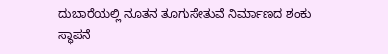ದುಬಾರೆಯಲ್ಲಿ ನೂತನ ತೂಗುಸೇತುವೆ ನಿರ್ಮಾಣದ ಶಂಕು ಸ್ಥಾಪನೆ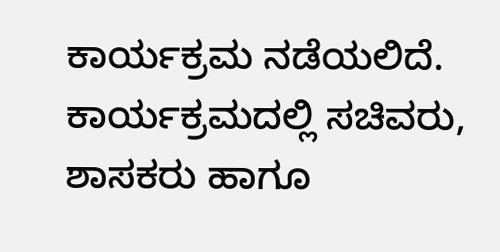ಕಾರ್ಯಕ್ರಮ ನಡೆಯಲಿದೆ. ಕಾರ್ಯಕ್ರಮದಲ್ಲಿ ಸಚಿವರು, ಶಾಸಕರು ಹಾಗೂ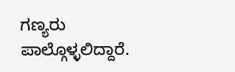ಗಣ್ಯರು ಪಾಲ್ಗೊಳ್ಳಲಿದ್ದಾರೆ.